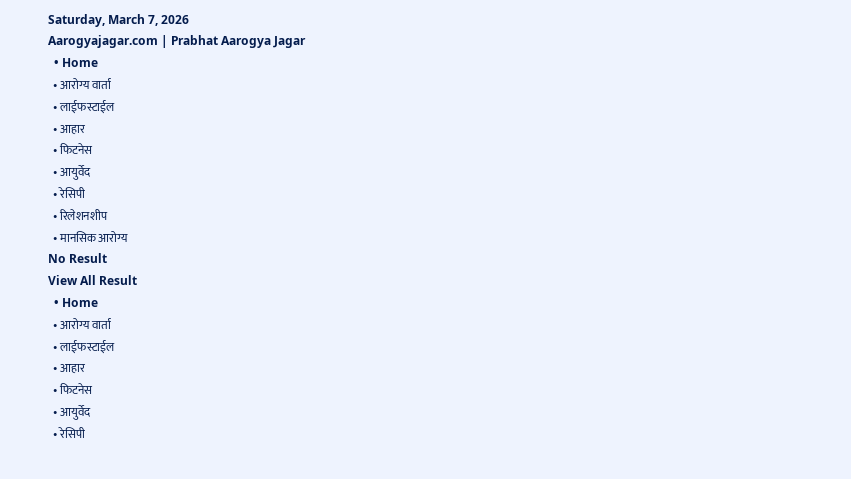Saturday, March 7, 2026
Aarogyajagar.com | Prabhat Aarogya Jagar
  • Home
  • आरोग्य वार्ता
  • लाईफस्टाईल
  • आहार
  • फिटनेस
  • आयुर्वेद
  • रेसिपी
  • रिलेशनशीप
  • मानसिक आरोग्य
No Result
View All Result
  • Home
  • आरोग्य वार्ता
  • लाईफस्टाईल
  • आहार
  • फिटनेस
  • आयुर्वेद
  • रेसिपी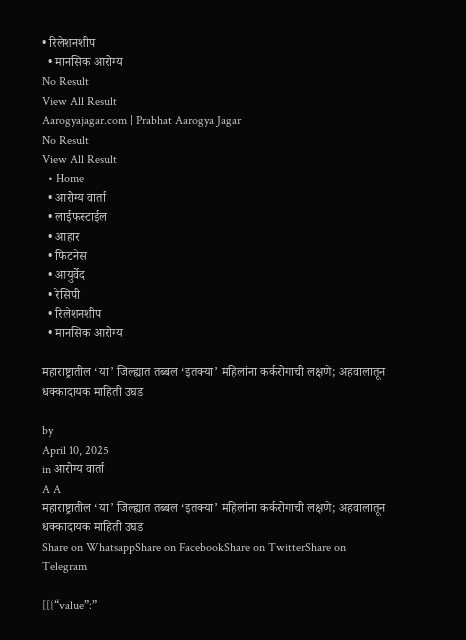• रिलेशनशीप
  • मानसिक आरोग्य
No Result
View All Result
Aarogyajagar.com | Prabhat Aarogya Jagar
No Result
View All Result
  • Home
  • आरोग्य वार्ता
  • लाईफस्टाईल
  • आहार
  • फिटनेस
  • आयुर्वेद
  • रेसिपी
  • रिलेशनशीप
  • मानसिक आरोग्य

महाराष्ट्रातील ‘या’ जिल्ह्यात तब्बल ‘इतक्या’ महिलांना कर्करोगाची लक्षणे; अहवालातून धक्कादायक माहिती उघड

by
April 10, 2025
in आरोग्य वार्ता
A A
महाराष्ट्रातील ‘या’ जिल्ह्यात तब्बल ‘इतक्या’ महिलांना कर्करोगाची लक्षणे; अहवालातून धक्कादायक माहिती उघड
Share on WhatsappShare on FacebookShare on TwitterShare on Telegram

[[{“value”:”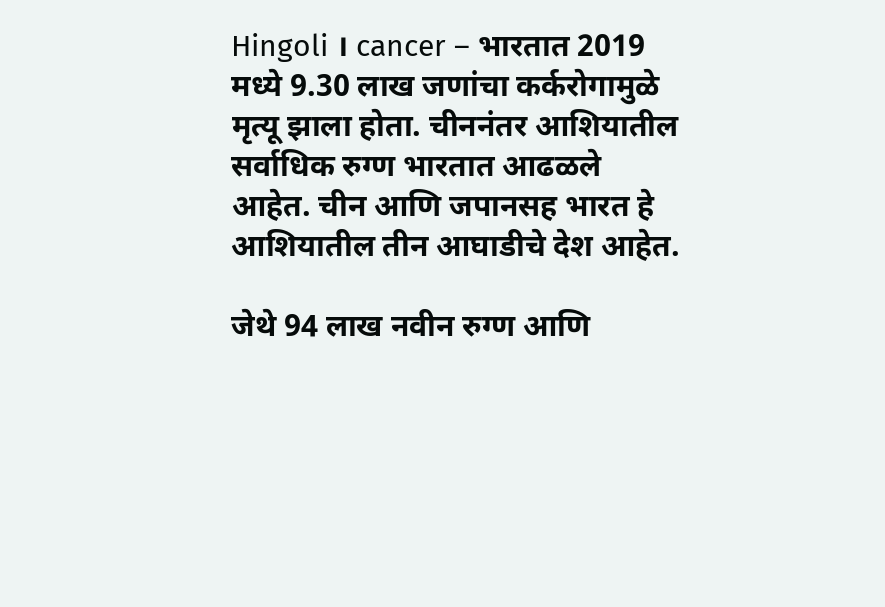Hingoli । cancer – भारतात 2019 मध्ये 9.30 लाख जणांचा कर्करोगामुळे मृत्‍यू झाला होता. चीननंतर आशियातील सर्वाधिक रुग्‍ण भारतात आढळले आहेत. चीन आणि जपानसह भारत हे आशियातील तीन आघाडीचे देश आहेत.

जेथे 94 लाख नवीन रुग्ण आणि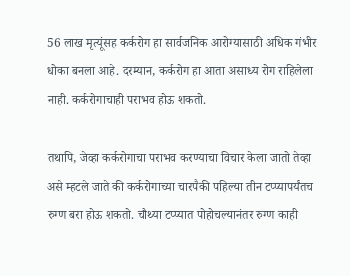56 लाख मृत्यूंसह कर्करोग हा सार्वजनिक आरोग्यासाठी अधिक गंभीर धोका बनला आहे. दरम्यान, कर्करोग हा आता असाध्य रोग राहिलेला नाही. कर्करोगाचाही पराभव होऊ शकतो.

तथापि, जेव्हा कर्करोगाचा पराभव करण्याचा विचार केला जातो तेव्हा असे म्हटले जाते की कर्करोगाच्या चारपैकी पहिल्या तीन टप्प्यापर्यंतच रुग्ण बरा होऊ शकतो. चौथ्या टप्प्यात पोहोचल्यानंतर रुग्ण काही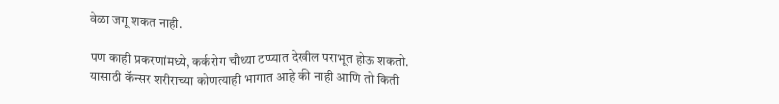वेळा जगू शकत नाही.

पण काही प्रकरणांमध्ये, कर्करोग चौथ्या टप्प्यात देखील पराभूत होऊ शकतो. यासाठी कॅन्सर शरीराच्या कोणत्याही भागात आहे की नाही आणि तो किती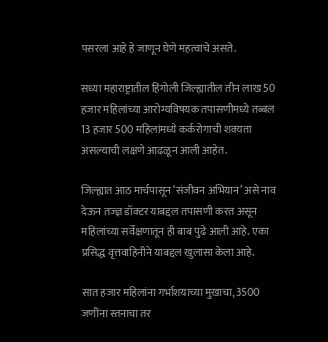पसरला आहे हे जाणून घेणे महत्वाचे असते.

सध्या महाराष्ट्रातील हिंगोली जिल्ह्यातील तीन लाख 50 हजार महिलांच्या आरोग्यविषयक तपासणीमध्ये तब्बल 13 हजार 500 महिलांमध्ये कर्करोगाची शक्यता असल्याची लक्षणे आढळून आली आहेत.

जिल्ह्यात आठ मार्चपासून ‘संजीवन अभियान’ असे नाव देऊन तज्ज्ञ डॉक्टर याबद्दल तपासणी करत असून महिलांच्या सर्वेक्षणातून ही बाब पुढे आली आहे. एका प्रसिद्ध वृत्तवाहिनीने याबद्दल खुलासा केला आहे.

सात हजार महिलांना गर्भाशयाच्या मुखाचा, 3500 जणींना स्तनाचा तर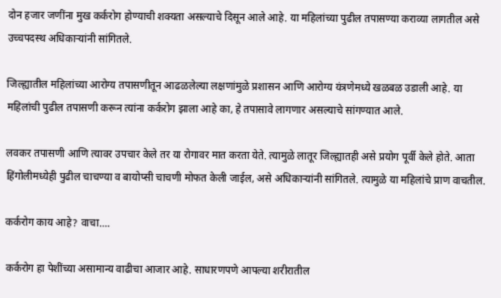दोन हजार जणींना मुख कर्करोग होण्याची शक्यता असल्याचे दिसून आले आहे. या महिलांच्या पुढील तपासण्या कराव्या लागतील असे उच्चपदस्थ अधिकाऱ्यांनी सांगितले.

जिल्ह्यातील महिलांच्या आरोग्य तपासणीतून आढळलेल्या लक्षणांमुळे प्रशासन आणि आरोग्य यंत्रणेमध्ये खळबळ उडाली आहे. या महिलांची पुढील तपासणी करून त्यांना कर्करोग झाला आहे का, हे तपासावे लागणार असल्याचे सांगण्यात आले.

लवकर तपासणी आणि त्यावर उपचार केले तर या रोगावर मात करता येते. त्यामुळे लातूर जिल्ह्यातही असे प्रयोग पूर्वी केले होते. आता हिंगोलीमध्येही पुढील चाचण्या व बायोप्सी चाचणी मोफत केली जाईल, असे अधिकाऱ्यांनी सांगितले. त्यामुळे या महिलांचे प्राण वाचतील.

कर्करोग काय आहे? वाचा….

कर्करोग हा पेशींच्या असामान्य वाढीचा आजार आहे. साधारणपणे आपल्या शरीरातील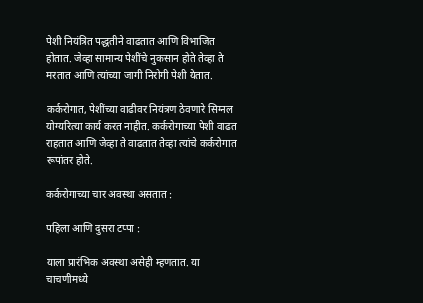पेशी नियंत्रित पद्धतीने वाढतात आणि विभाजित होतात. जेव्हा सामान्य पेशींचे नुकसान होते तेव्हा ते मरतात आणि त्यांच्या जागी निरोगी पेशी येतात.

कर्करोगात, पेशींच्या वाढीवर नियंत्रण ठेवणारे सिग्नल योग्यरित्या कार्य करत नाहीत. कर्करोगाच्या पेशी वाढत राहतात आणि जेव्हा ते वाढतात तेव्हा त्यांचे कर्करोगात रूपांतर होते.

कर्करोगाच्या चार अवस्था असतात :

पहिला आणि दुसरा टप्पा :

याला प्रारंभिक अवस्था असेही म्हणतात. या चाचणीमध्ये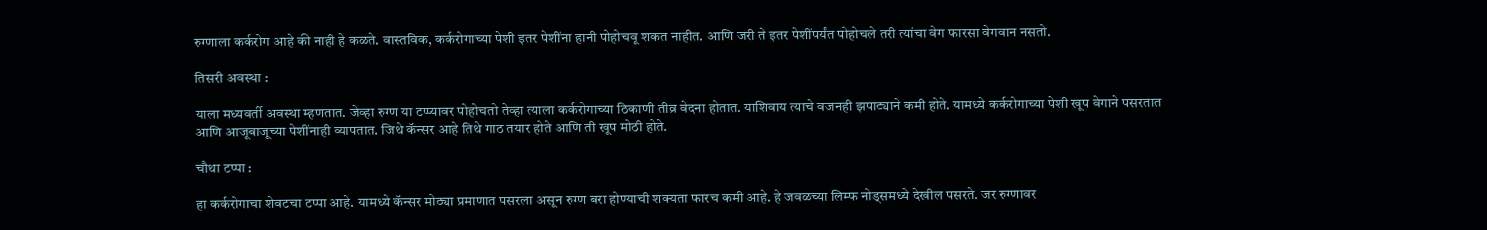रुग्णाला कर्करोग आहे की नाही हे कळते. वास्तविक, कर्करोगाच्या पेशी इतर पेशींना हानी पोहोचवू शकत नाहीत. आणि जरी ते इतर पेशींपर्यंत पोहोचले तरी त्यांचा वेग फारसा वेगवान नसतो.

तिसरी अवस्था :

याला मध्यवर्ती अवस्था म्हणतात. जेव्हा रुग्ण या टप्प्यावर पोहोचतो तेव्हा त्याला कर्करोगाच्या ठिकाणी तीव्र वेदना होतात. याशिवाय त्याचे वजनही झपाट्याने कमी होते. यामध्ये कर्करोगाच्या पेशी खूप वेगाने पसरतात आणि आजूबाजूच्या पेशींनाही व्यापतात. जिथे कॅन्सर आहे तिथे गाठ तयार होते आणि ती खूप मोठी होते.

चौथा टप्पा :

हा कर्करोगाचा शेवटचा टप्पा आहे. यामध्ये कॅन्सर मोठ्या प्रमाणात पसरला असून रुग्ण बरा होण्याची शक्यता फारच कमी आहे. हे जवळच्या लिम्फ नोड्समध्ये देखील पसरते. जर रुग्णावर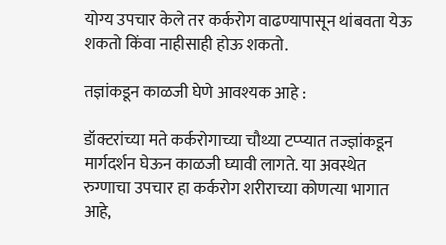योग्य उपचार केले तर कर्करोग वाढण्यापासून थांबवता येऊ शकतो किंवा नाहीसाही होऊ शकतो.

तज्ञांकडून काळजी घेणे आवश्यक आहे :

डॉक्टरांच्या मते कर्करोगाच्या चौथ्या टप्प्यात तज्ज्ञांकडून मार्गदर्शन घेऊन काळजी घ्यावी लागते. या अवस्थेत रुग्णाचा उपचार हा कर्करोग शरीराच्या कोणत्या भागात आहे,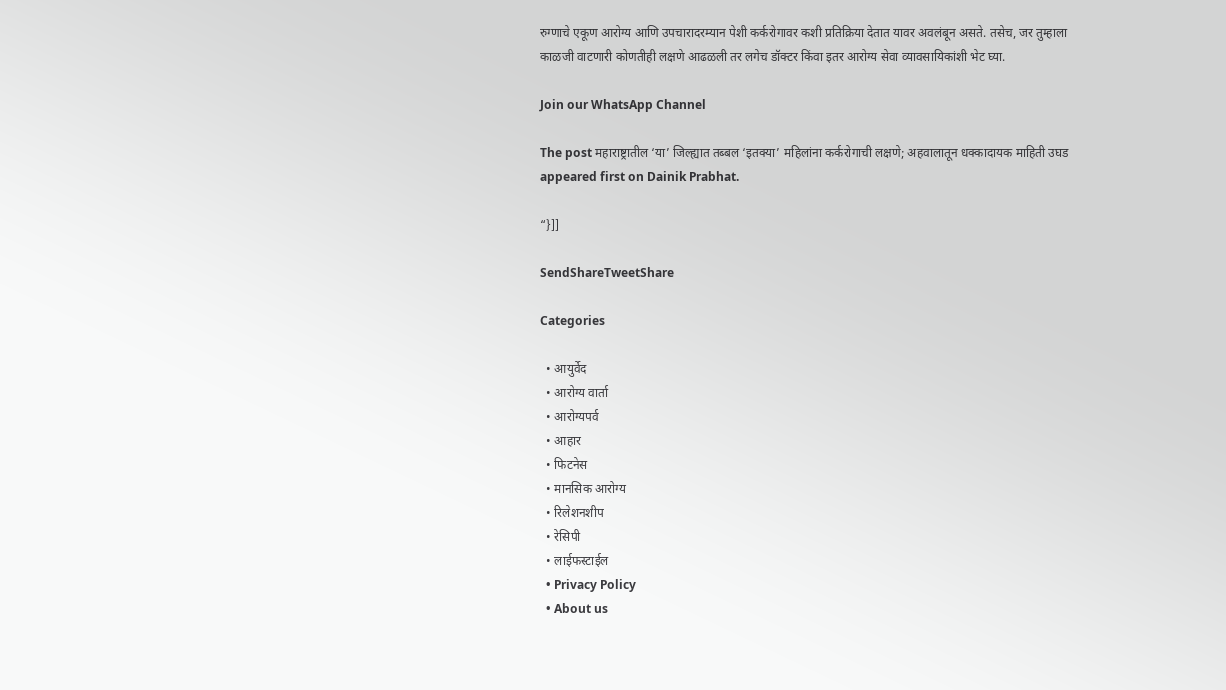रुग्णाचे एकूण आरोग्य आणि उपचारादरम्यान पेशी कर्करोगावर कशी प्रतिक्रिया देतात यावर अवलंबून असते. तसेच, जर तुम्हाला काळजी वाटणारी कोणतीही लक्षणे आढळली तर लगेच डॉक्टर किंवा इतर आरोग्य सेवा व्यावसायिकांशी भेट घ्या.

Join our WhatsApp Channel

The post महाराष्ट्रातील ‘या’ जिल्ह्यात तब्बल ‘इतक्या’ महिलांना कर्करोगाची लक्षणे; अहवालातून धक्कादायक माहिती उघड appeared first on Dainik Prabhat.

“}]]

SendShareTweetShare

Categories

  • आयुर्वेद
  • आरोग्य वार्ता
  • आरोग्यपर्व
  • आहार
  • फिटनेस
  • मानसिक आरोग्य
  • रिलेशनशीप
  • रेसिपी
  • लाईफस्टाईल
  • Privacy Policy
  • About us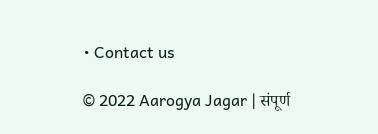• Contact us

© 2022 Aarogya Jagar | संपूर्ण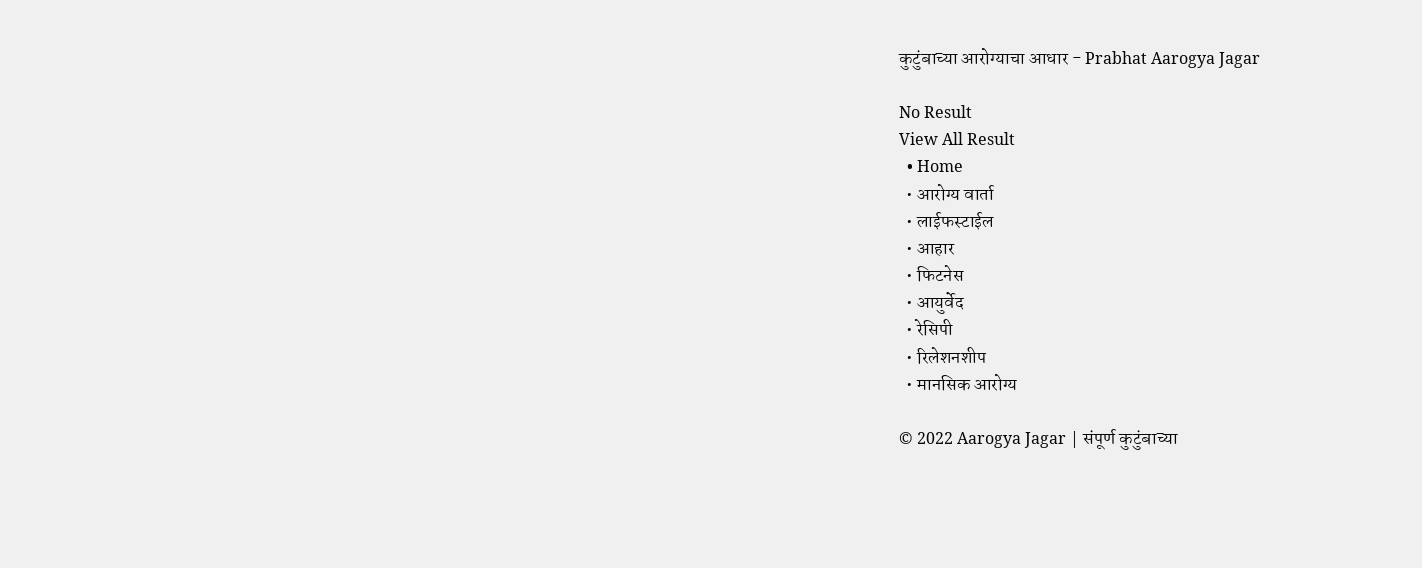कुटुंबाच्या आरोग्याचा आधार - Prabhat Aarogya Jagar

No Result
View All Result
  • Home
  • आरोग्य वार्ता
  • लाईफस्टाईल
  • आहार
  • फिटनेस
  • आयुर्वेद
  • रेसिपी
  • रिलेशनशीप
  • मानसिक आरोग्य

© 2022 Aarogya Jagar | संपूर्ण कुटुंबाच्या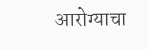आरोग्याचा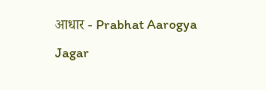आधार - Prabhat Aarogya Jagar